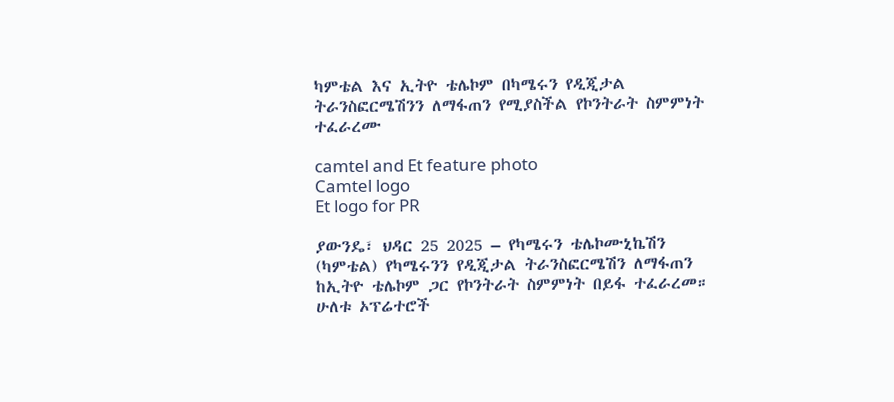ካምቴል እና ኢትዮ ቴሌኮም በካሜሩን የዲጂታል ትራንስፎርሜሽንን ለማፋጠን የሚያስችል የኮንትራት ስምምነት ተፈራረሙ

camtel and Et feature photo
Camtel logo
Et logo for PR

ያውንዴ፣ ህዳር 25 2025 – የካሜሩን ቴሌኮሙኒኬሽን (ካምቴል) የካሜሩንን የዲጂታል ትራንስፎርሜሽን ለማፋጠን ከኢትዮ ቴሌኮም ጋር የኮንትራት ስምምነት በይፋ ተፈራረመ። ሁለቱ ኦፕሬተሮች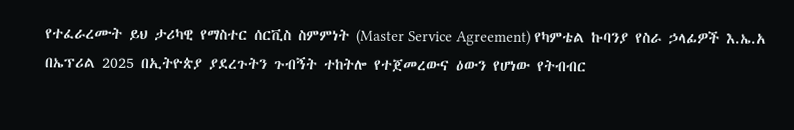የተፈራረሙት ይህ ታሪካዊ የማስተር ሰርቪስ ስምምነት (Master Service Agreement) የካምቴል ኩባንያ የስራ ኃላፊዎች እ.ኤ.አ በኤፕሪል 2025 በኢትዮጵያ ያደረጉትን ጉብኝት ተከትሎ የተጀመረውና ዕውን የሆነው የትብብር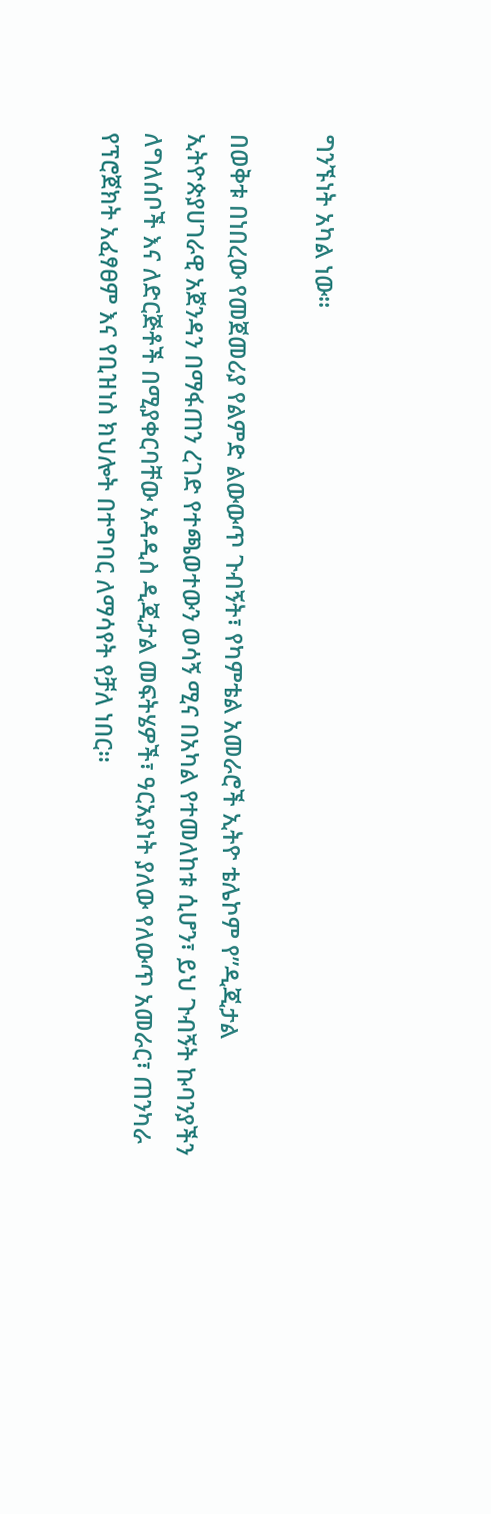ግንኙነት አካል ነው።

በወቅቱ በነበረው የመጀመሪያ የልምድ ልውውጥ ጉብኝት፣ የካምቴል አመራሮች ኢትዮ ቴሌኮም የ”ዲጂታል ኢትዮጵያሀገራዊ አጀንዳን በማፋጠን ረገድ የተጫወተውን ወሳኝ ሚና በአካል የተመለከቱ ሲሆን፣ ይህ ጉብኝት ኩባንያችን ለግለሰቦች እና ለድርጅቶች በሚያቀርባቸው አዳዲስ ዲጂታል መፍትሄዎች፣ ዓርአያነት ያለው የለውጥ አመራር፣ ጠንካራ የፕሮጀክት አፈፃፀም እና የቢዝነስ ክህሎት በተግባር ለማሳየት የቻለ ነበር።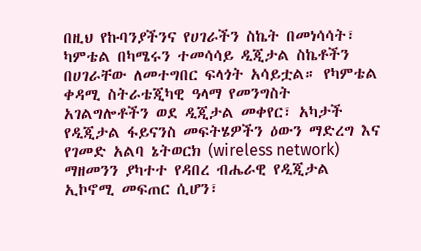በዚህ የኩባንያችንና የሀገራችን ስኬት በመነሳሳት፣ ካምቴል በካሜሩን ተመሳሳይ ዲጂታል ስኬቶችን በሀገራቸው ለመተግበር ፍላጎት አሳይቷል። የካምቴል ቀዳሚ ስትራቴጂካዊ ዓላማ የመንግስት አገልግሎቶችን ወደ ዲጂታል መቀየር፣ አካታች የዲጂታል ፋይናንስ መፍትሄዎችን ዕውን ማድረግ እና የገመድ አልባ ኔትወርክ (wireless network) ማዘመንን ያካተተ የዳበረ ብሔራዊ የዲጂታል ኢኮኖሚ መፍጠር ሲሆን፣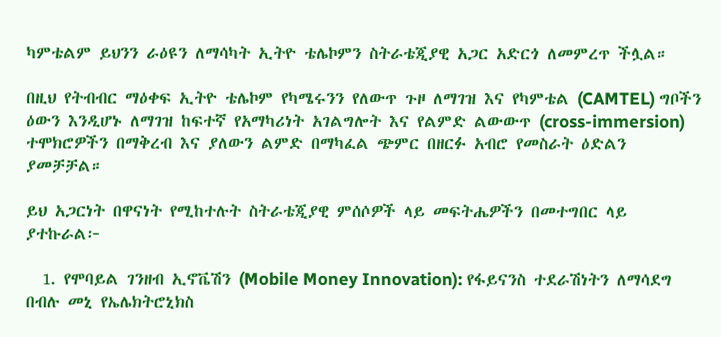ካምቴልም ይህንን ራዕዩን ለማሳካት ኢትዮ ቴሌኮምን ስትራቴጂያዊ አጋር አድርጎ ለመምረጥ ችሏል።

በዚህ የትብብር ማዕቀፍ ኢትዮ ቴሌኮም የካሜሩንን የለውጥ ጉዞ ለማገዝ እና የካምቴል (CAMTEL) ግቦችን ዕውን እንዲሆኑ ለማገዝ ከፍተኛ የአማካሪነት አገልግሎት እና የልምድ ልውውጥ (cross-immersion) ተሞክሮዎችን በማቅረብ እና ያለውን ልምድ በማካፈል ጭምር በዘርፉ አብሮ የመስራት ዕድልን ያመቻቻል።

ይህ አጋርነት በዋናነት የሚከተሉት ስትራቴጂያዊ ምሰሶዎች ላይ መፍትሔዎችን በመተግበር ላይ ያተኩራል፦

  1. የሞባይል ገንዘብ ኢኖቬሽን (Mobile Money Innovation): የፋይናንስ ተደራሽነትን ለማሳደግ በብሉ መኒ የኤሌክትሮኒክስ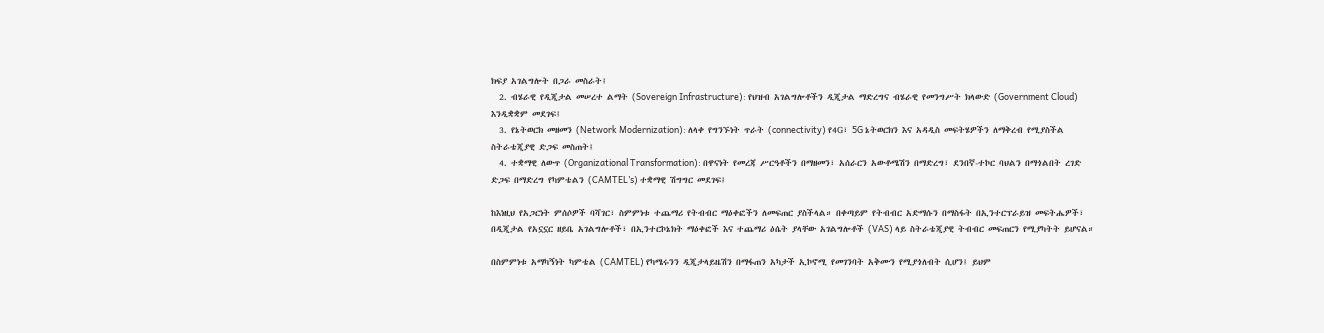ክፍያ አገልግሎት በጋራ መስራት፤
  2. ብሄራዊ የዲጂታል መሠረተ ልማት (Sovereign Infrastructure): የህዝብ አገልግሎቶችን ዲጂታል ማድረግና ብሄራዊ የመንግሥት ክላውድ (Government Cloud) እንዲቋቋም መደገፍ፤
  3. የኔትወርክ መዘመን (Network Modernization): ለላቀ የግንኙነት ጥራት (connectivity) የ4G፣ 5G ኔትወርክን እና አዳዲስ መፍትሄዎችን ለማቅረብ የሚያስችል ስትራቴጂያዊ ድጋፍ መስጠት፤
  4. ተቋማዊ ለውጥ (Organizational Transformation): በዋናነት የመረጃ ሥርዓቶችን በማዘመን፣ አሰራርን አውቶሜሽን በማድረግ፣ ደንበኛ-ተኮር ባህልን በማጎልበት ረገድ ድጋፍ በማድረግ የካምቴልን (CAMTEL’s) ተቋማዊ ሽግግር መደገፍ፤

ከእነዚህ የአጋርነት ምሰሶዎች ባሻገር፣ ስምምነቱ ተጨማሪ የትብብር ማዕቀፎችን ለመፍጠር ያስችላል። በቀጣይም የትብብር አድማሱን በማስፋት በኢንተርፕራይዝ መፍትሔዎች፣ በዲጂታል የአኗኗር ዘይቤ አገልግሎቶች፣ በኢንተርኮኔክት ማዕቀፎች እና ተጨማሪ ዕሴት ያላቸው አገልግሎቶች (VAS) ላይ ስትራቴጂያዊ ትብብር መፍጠርን የሚያካትት ይሆናል።

በስምምነቱ አማካኝነት ካምቴል (CAMTEL) የካሜሩንን ዲጂታላይዜሽን በማፋጠን አካታች ኢኮኖሚ የመገንባት አቅሙን የሚያጎለብት ሲሆን፤ ይህም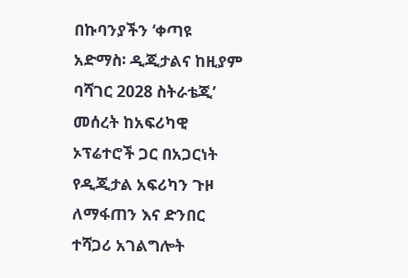በኩባንያችን ‘ቀጣዩ አድማስ፡ ዲጂታልና ከዚያም ባሻገር 2028 ስትራቴጂ’ መሰረት ከአፍሪካዊ ኦፕሬተሮች ጋር በአጋርነት የዲጂታል አፍሪካን ጉዞ ለማፋጠን እና ድንበር ተሻጋሪ አገልግሎት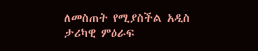ለመስጠት የሚያስችል አዲስ ታሪካዊ ምዕራፍ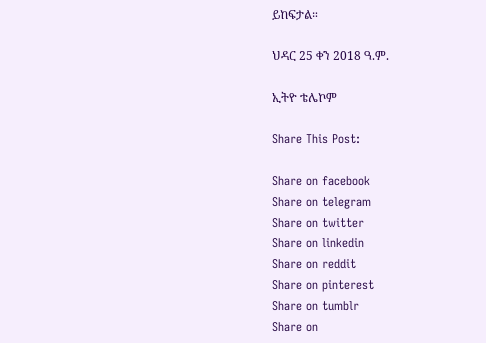ይከፍታል።

ህዳር 25 ቀን 2018 ዓ.ም.

ኢትዮ ቴሌኮም

Share This Post:

Share on facebook
Share on telegram
Share on twitter
Share on linkedin
Share on reddit
Share on pinterest
Share on tumblr
Share on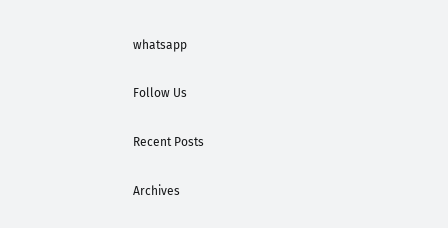whatsapp

Follow Us

Recent Posts

Archives